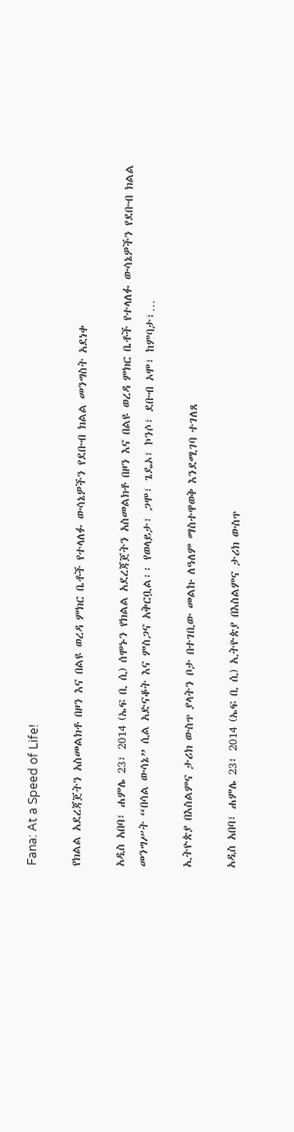Fana: At a Speed of Life!

የክልል አደረጃጀትን አስመልክቶ በዞን እና በልዩ ወረዳ ምክር ቤቶች የተላለፉ ውሳኔዎችን የደቡብ ክልል መንግስት አደነቀ

አዲስ አበባ፣ ሐምሌ 23፣ 2014 (ኤፍ ቢ ሲ) ሰሞኑን የክልል አደረጃጀትን አስመልክቶ በዞን እና በልዩ ወረዳ ምክር ቤቶች የተላለፉ ውሳኔዎችን የደቡብ ክልል መንግሥት “በሳል ውሳኔ” ሲል አድናቆት እና ምስጋና አቅርቧል፡፡ የወላይታ፣ ጋሞ፣ ጌዴኦ፣ ኮንሶ፣ ደቡብ ኦሞ፣ ከምባታ፣…

ኢትዮጵያ በእስልምና ታሪክ ውስጥ ያላትን ቦታ በተገቢው መልኩ ለዓለም ማስተዋወቅ እንደሚገባ ተገለጸ

አዲስ አበባ፣ ሐምሌ 23፣ 2014 (ኤፍ ቢ ሲ) ኢትዮጵያ በእስልምና ታሪክ ውስጥ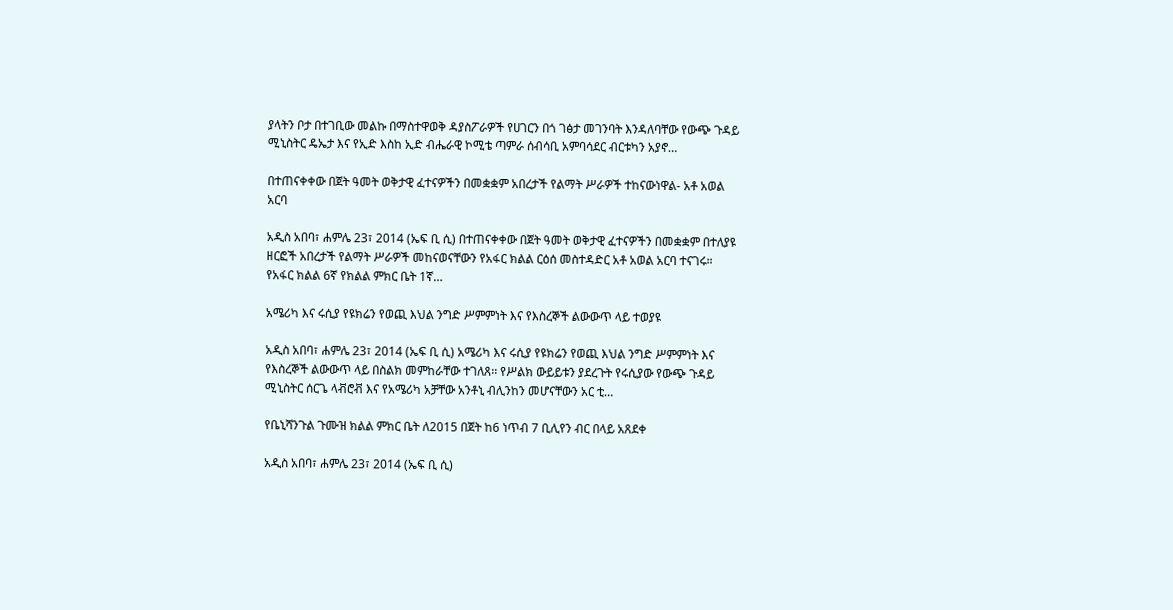ያላትን ቦታ በተገቢው መልኩ በማስተዋወቅ ዳያስፖራዎች የሀገርን በጎ ገፅታ መገንባት እንዳለባቸው የውጭ ጉዳይ ሚኒስትር ዴኤታ እና የኢድ እስከ ኢድ ብሔራዊ ኮሚቴ ጣምራ ሰብሳቢ አምባሳደር ብርቱካን አያኖ…

በተጠናቀቀው በጀት ዓመት ወቅታዊ ፈተናዎችን በመቋቋም አበረታች የልማት ሥራዎች ተከናውነዋል- አቶ አወል አርባ

አዲስ አበባ፣ ሐምሌ 23፣ 2014 (ኤፍ ቢ ሲ) በተጠናቀቀው በጀት ዓመት ወቅታዊ ፈተናዎችን በመቋቋም በተለያዩ ዘርፎች አበረታች የልማት ሥራዎች መከናወናቸውን የአፋር ክልል ርዕሰ መስተዳድር አቶ አወል አርባ ተናገሩ። የአፋር ክልል 6ኛ የክልል ምክር ቤት 1ኛ…

አሜሪካ እና ሩሲያ የዩክሬን የወጪ እህል ንግድ ሥምምነት እና የእስረኞች ልውውጥ ላይ ተወያዩ

አዲስ አበባ፣ ሐምሌ 23፣ 2014 (ኤፍ ቢ ሲ) አሜሪካ እና ሩሲያ የዩክሬን የወጪ እህል ንግድ ሥምምነት እና የእስረኞች ልውውጥ ላይ በስልክ መምከራቸው ተገለጸ፡፡ የሥልክ ውይይቱን ያደረጉት የሩሲያው የውጭ ጉዳይ ሚኒስትር ሰርጌ ላቭሮቭ እና የአሜሪካ አቻቸው አንቶኒ ብሊንከን መሆናቸውን አር ቲ…

የቤኒሻንጉል ጉሙዝ ክልል ምክር ቤት ለ2015 በጀት ከ6 ነጥብ 7 ቢሊየን ብር በላይ አጸደቀ

አዲስ አበባ፣ ሐምሌ 23፣ 2014 (ኤፍ ቢ ሲ)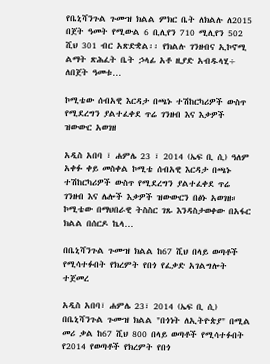የቤኒሻንጉል ጉሙዝ ክልል ምክር ቤት ለክልሉ ለ2015 በጀት ዓመት የሚውል 6 ቢሊየን 710 ሚሊየን 502 ሺህ 301 ብር አጽድቋል፡፡ የክልሉ ገንዘብና ኢኮኖሚ ልማት ጽሕፈት ቤት ኃላፊ አቶ ዚያድ አብዱላሂ÷ ለበጀት ዓመቱ…

ኮሚቴው ሰብአዊ እርዳታ በጫኑ ተሽከርካሪዎች ውስጥ የሚደረግን ያልተፈቀደ ጥሬ ገንዘብ እና እቃዎች ዝውውር አወገዘ

አዲስ አበባ ፣ ሐምሌ 23 ፣ 2014 (ኤፍ ቢ ሲ) ዓለም አቀፉ ቀይ መስቀል ኮሚቴ ሰብአዊ እርዳታ በጫኑ ተሽከርካሪዎች ውስጥ የሚደረግን ያልተፈቀደ ጥሬ ገንዘብ እና ሌሎች እቃዎች ዝውውርን በፅኑ አወገዘ። ኮሚቴው በማህበራዊ ትስስር ገጹ እንዳስታወቀው በአፋር ክልል በሰርዶ ኬላ…

በቤኒሻንጉል ጉሙዝ ክልል ከ67 ሺህ በላይ ወጣቶች የሚሳተፉበት የክረምት የበጎ የፈቃድ አገልግሎት ተጀመረ

አዲስ አበባ፣ ሐምሌ 23፣ 2014 (ኤፍ ቢ ሲ) በቤኒሻንጉል ጉሙዝ ክልል "በጎነት ለኢትዮጵያ" በሚል መሪ ቃል ከ67 ሺህ 800 በላይ ወጣቶች የሚሳተፉበት የ2014 የወጣቶች የክረምት የበጎ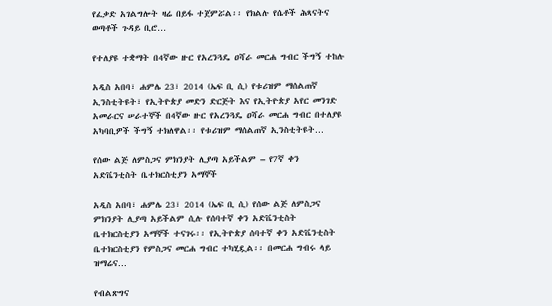የፈቃድ አገልግሎት ዛሬ በይፋ ተጀምሯል፡፡ የክልሉ የሴቶች ሕጻናትና ወጣቶች ጉዳይ ቢሮ…

የተለያዩ ተቋማት በ4ኛው ዙር የአረንጓዴ ዐሻራ መርሐ ግብር ችግኝ ተከሉ

አዲስ አበባ፣ ሐምሌ 23፣ 2014 (ኤፍ ቢ ሲ) የቱሪዝም ማሰልጠኛ ኢንስቲትዩት፣ የኢትዮጵያ መድን ድርጅት እና የኢትዮጵያ አየር መንገድ አመራርና ሠራተኞች በ4ኛው ዙር የአረንጓዴ ዐሻራ መርሐ ግብር በተለያዩ አካባቢዎች ችግኝ ተክለዋል፡፡ የቱሪዝም ማሰልጠኛ ኢንስቲትዩት…

የሰው ልጅ ለምስጋና ምክንያት ሊያጣ አይችልም – የ7ኛ ቀን አድቬንቲስት ቤተክርስቲያን አማኞች

አዲስ አበባ፣ ሐምሌ 23፣ 2014 (ኤፍ ቢ ሲ) የሰው ልጅ ለምስጋና ምክንያት ሊያጣ አይችልም ሲሉ የሰባተኛ ቀን አድቬንቲስት ቤተክርስቲያን አማኞች ተናገሩ፡፡ የኢትዮጵያ ሰባተኛ ቀን አድቬንቲስት ቤተክርስቲያን የምስጋና መርሐ ግብር ተካሂዷል፡፡ በመርሐ ግብሩ ላይ ዝማሬና…

የብልጽግና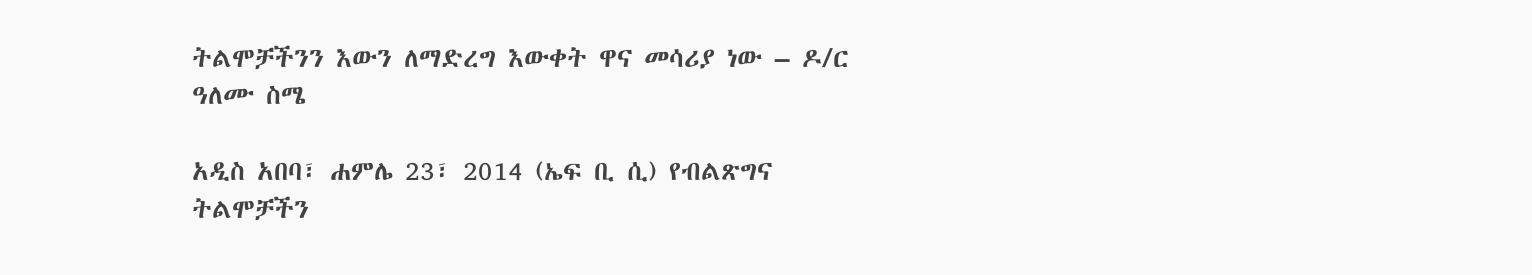ትልሞቻችንን እውን ለማድረግ እውቀት ዋና መሳሪያ ነው – ዶ/ር ዓለሙ ስሜ

አዲስ አበባ፣ ሐምሌ 23፣ 2014 (ኤፍ ቢ ሲ) የብልጽግና ትልሞቻችን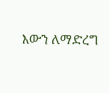እውን ለማድረግ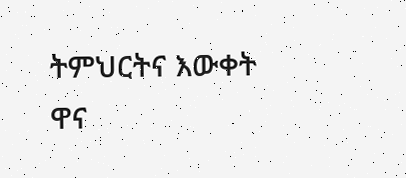ትምህርትና እውቀት ዋና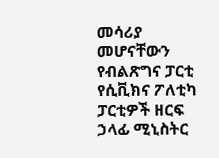መሳሪያ መሆናቸውን የብልጽግና ፓርቲ የሲቪክና ፖለቲካ ፓርቲዎች ዘርፍ ኃላፊ ሚኒስትር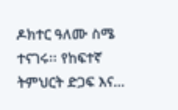ዶክተር ዓለሙ ስሜ ተናገሩ፡፡ የከፍተኛ ትምህርት ድጋፍ እና…